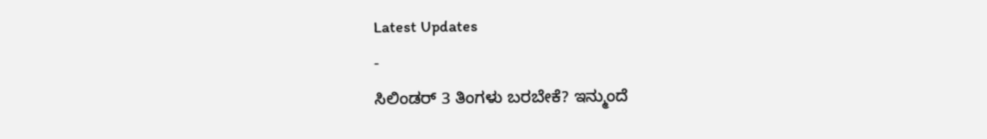Latest Updates
-
ಸಿಲಿಂಡರ್ 3 ತಿಂಗಳು ಬರಬೇಕೆ? ಇನ್ಮುಂದೆ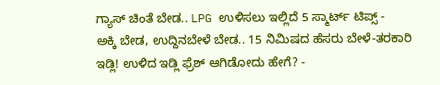ಗ್ಯಾಸ್ ಚಿಂತೆ ಬೇಡ.. LPG ಉಳಿಸಲು ಇಲ್ಲಿದೆ 5 ಸ್ಮಾರ್ಟ್ ಟಿಪ್ಸ್ -
ಅಕ್ಕಿ ಬೇಡ, ಉದ್ದಿನಬೇಳೆ ಬೇಡ.. 15 ನಿಮಿಷದ ಹೆಸರು ಬೇಳೆ-ತರಕಾರಿ ಇಡ್ಲಿ! ಉಳಿದ ಇಡ್ಲಿ ಫ್ರೆಶ್ ಆಗಿಡೋದು ಹೇಗೆ? -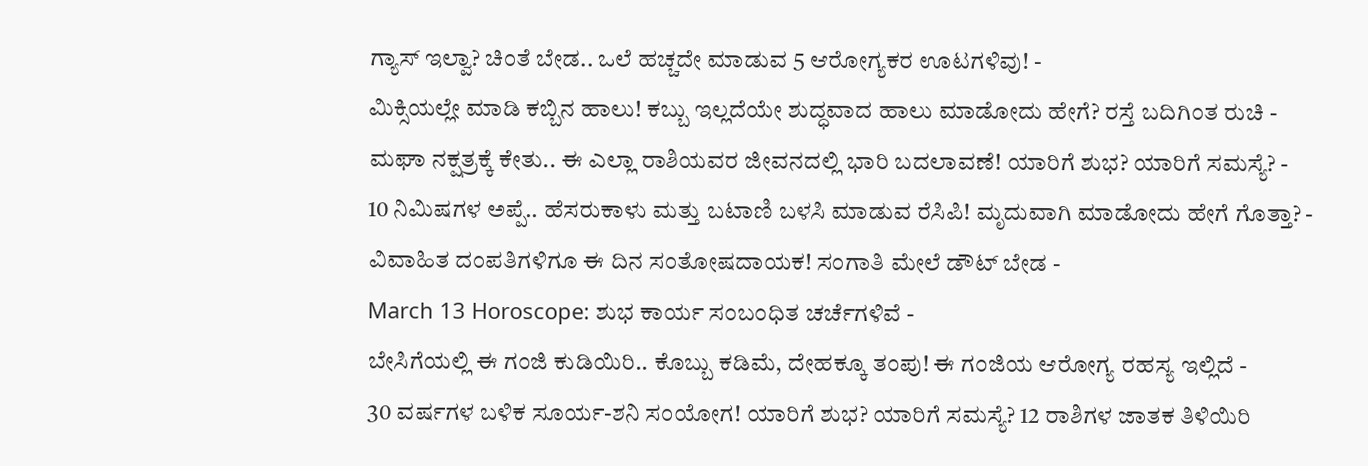ಗ್ಯಾಸ್ ಇಲ್ವಾ? ಚಿಂತೆ ಬೇಡ.. ಒಲೆ ಹಚ್ಚದೇ ಮಾಡುವ 5 ಆರೋಗ್ಯಕರ ಊಟಗಳಿವು! -
ಮಿಕ್ಸಿಯಲ್ಲೇ ಮಾಡಿ ಕಬ್ಬಿನ ಹಾಲು! ಕಬ್ಬು ಇಲ್ಲದೆಯೇ ಶುದ್ಧವಾದ ಹಾಲು ಮಾಡೋದು ಹೇಗೆ? ರಸ್ತೆ ಬದಿಗಿಂತ ರುಚಿ -
ಮಘಾ ನಕ್ಷತ್ರಕ್ಕೆ ಕೇತು.. ಈ ಎಲ್ಲಾ ರಾಶಿಯವರ ಜೀವನದಲ್ಲಿ ಭಾರಿ ಬದಲಾವಣೆ! ಯಾರಿಗೆ ಶುಭ? ಯಾರಿಗೆ ಸಮಸ್ಯೆ? -
10 ನಿಮಿಷಗಳ ಅಪ್ಪೆ.. ಹೆಸರುಕಾಳು ಮತ್ತು ಬಟಾಣಿ ಬಳಸಿ ಮಾಡುವ ರೆಸಿಪಿ! ಮೃದುವಾಗಿ ಮಾಡೋದು ಹೇಗೆ ಗೊತ್ತಾ? -
ವಿವಾಹಿತ ದಂಪತಿಗಳಿಗೂ ಈ ದಿನ ಸಂತೋಷದಾಯಕ! ಸಂಗಾತಿ ಮೇಲೆ ಡೌಟ್ ಬೇಡ -
March 13 Horoscope: ಶುಭ ಕಾರ್ಯ ಸಂಬಂಧಿತ ಚರ್ಚೆಗಳಿವೆ -
ಬೇಸಿಗೆಯಲ್ಲಿ ಈ ಗಂಜಿ ಕುಡಿಯಿರಿ.. ಕೊಬ್ಬು ಕಡಿಮೆ, ದೇಹಕ್ಕೂ ತಂಪು! ಈ ಗಂಜಿಯ ಆರೋಗ್ಯ ರಹಸ್ಯ ಇಲ್ಲಿದೆ -
30 ವರ್ಷಗಳ ಬಳಿಕ ಸೂರ್ಯ-ಶನಿ ಸಂಯೋಗ! ಯಾರಿಗೆ ಶುಭ? ಯಾರಿಗೆ ಸಮಸ್ಯೆ? 12 ರಾಶಿಗಳ ಜಾತಕ ತಿಳಿಯಿರಿ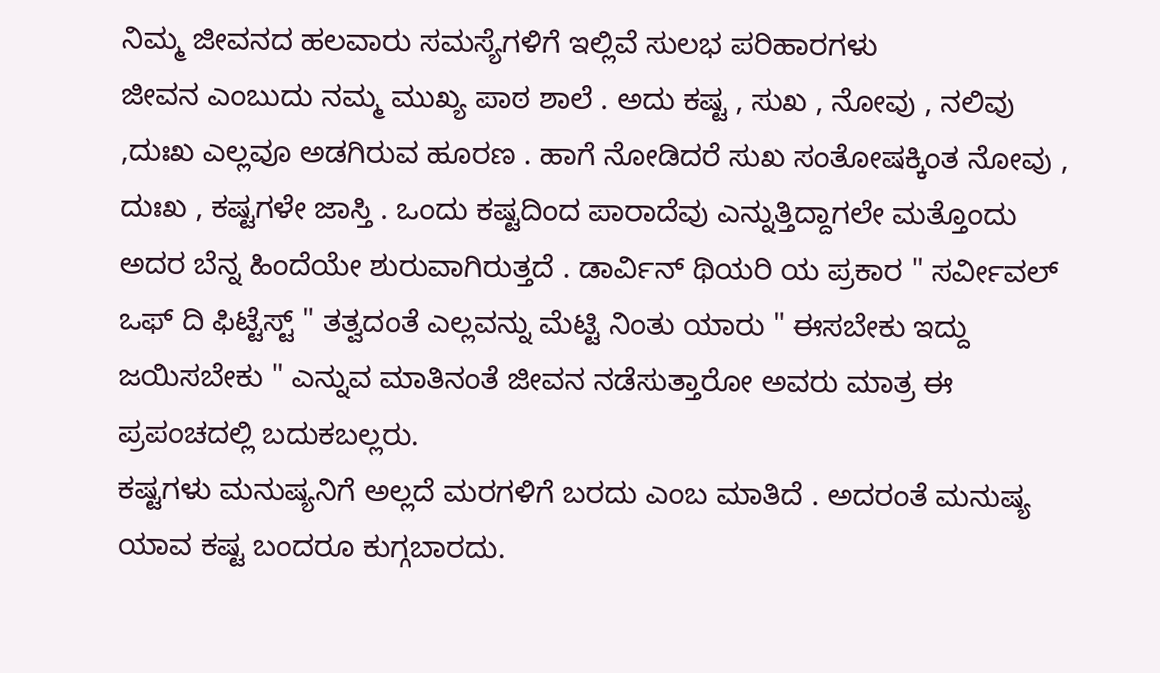ನಿಮ್ಮ ಜೀವನದ ಹಲವಾರು ಸಮಸ್ಯೆಗಳಿಗೆ ಇಲ್ಲಿವೆ ಸುಲಭ ಪರಿಹಾರಗಳು
ಜೀವನ ಎಂಬುದು ನಮ್ಮ ಮುಖ್ಯ ಪಾಠ ಶಾಲೆ . ಅದು ಕಷ್ಟ , ಸುಖ , ನೋವು , ನಲಿವು ,ದುಃಖ ಎಲ್ಲವೂ ಅಡಗಿರುವ ಹೂರಣ . ಹಾಗೆ ನೋಡಿದರೆ ಸುಖ ಸಂತೋಷಕ್ಕಿಂತ ನೋವು , ದುಃಖ , ಕಷ್ಟಗಳೇ ಜಾಸ್ತಿ . ಒಂದು ಕಷ್ಟದಿಂದ ಪಾರಾದೆವು ಎನ್ನುತ್ತಿದ್ದಾಗಲೇ ಮತ್ತೊಂದು ಅದರ ಬೆನ್ನ ಹಿಂದೆಯೇ ಶುರುವಾಗಿರುತ್ತದೆ . ಡಾರ್ವಿನ್ ಥಿಯರಿ ಯ ಪ್ರಕಾರ " ಸರ್ವೀವಲ್ ಒಫ್ ದಿ ಫಿಟ್ಟೆಸ್ಟ್ " ತತ್ವದಂತೆ ಎಲ್ಲವನ್ನು ಮೆಟ್ಟಿ ನಿಂತು ಯಾರು " ಈಸಬೇಕು ಇದ್ದು ಜಯಿಸಬೇಕು " ಎನ್ನುವ ಮಾತಿನಂತೆ ಜೀವನ ನಡೆಸುತ್ತಾರೋ ಅವರು ಮಾತ್ರ ಈ ಪ್ರಪಂಚದಲ್ಲಿ ಬದುಕಬಲ್ಲರು.
ಕಷ್ಟಗಳು ಮನುಷ್ಯನಿಗೆ ಅಲ್ಲದೆ ಮರಗಳಿಗೆ ಬರದು ಎಂಬ ಮಾತಿದೆ . ಅದರಂತೆ ಮನುಷ್ಯ ಯಾವ ಕಷ್ಟ ಬಂದರೂ ಕುಗ್ಗಬಾರದು.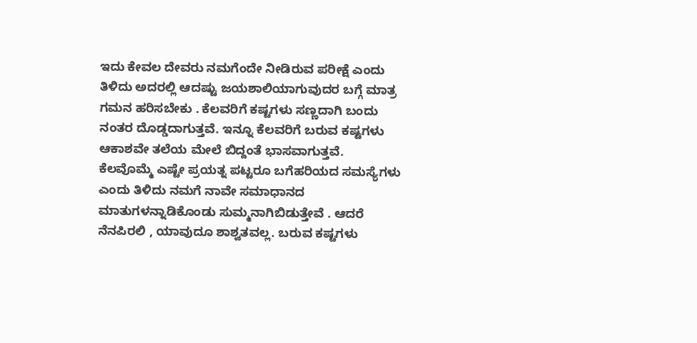ಇದು ಕೇವಲ ದೇವರು ನಮಗೆಂದೇ ನೀಡಿರುವ ಪರೀಕ್ಷೆ ಎಂದು ತಿಳಿದು ಅದರಲ್ಲಿ ಆದಷ್ಟು ಜಯಶಾಲಿಯಾಗುವುದರ ಬಗ್ಗೆ ಮಾತ್ರ ಗಮನ ಹರಿಸಬೇಕು . ಕೆಲವರಿಗೆ ಕಷ್ಟಗಳು ಸಣ್ಣದಾಗಿ ಬಂದು ನಂತರ ದೊಡ್ಡದಾಗುತ್ತವೆ. ಇನ್ನೂ ಕೆಲವರಿಗೆ ಬರುವ ಕಷ್ಟಗಳು ಆಕಾಶವೇ ತಲೆಯ ಮೇಲೆ ಬಿದ್ದಂತೆ ಭಾಸವಾಗುತ್ತವೆ.
ಕೆಲವೊಮ್ಮೆ ಎಷ್ಟೇ ಪ್ರಯತ್ನ ಪಟ್ಟರೂ ಬಗೆಹರಿಯದ ಸಮಸ್ಯೆಗಳು ಎಂದು ತಿಳಿದು ನಮಗೆ ನಾವೇ ಸಮಾಧಾನದ ಮಾತುಗಳನ್ನಾಡಿಕೊಂಡು ಸುಮ್ಮನಾಗಿಬಿಡುತ್ತೇವೆ . ಆದರೆ ನೆನಪಿರಲಿ , ಯಾವುದೂ ಶಾಶ್ವತವಲ್ಲ. ಬರುವ ಕಷ್ಟಗಳು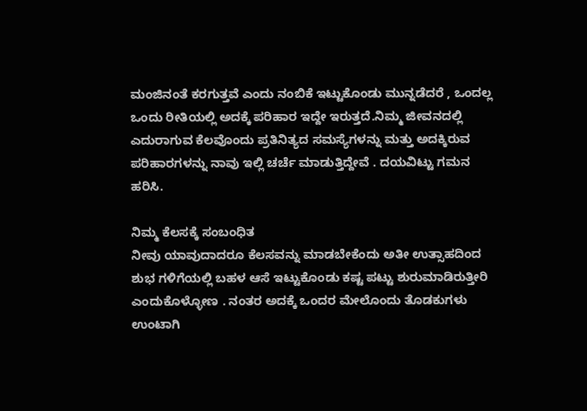ಮಂಜಿನಂತೆ ಕರಗುತ್ತವೆ ಎಂದು ನಂಬಿಕೆ ಇಟ್ಟುಕೊಂಡು ಮುನ್ನಡೆದರೆ , ಒಂದಲ್ಲ ಒಂದು ರೀತಿಯಲ್ಲಿ ಅದಕ್ಕೆ ಪರಿಹಾರ ಇದ್ದೇ ಇರುತ್ತದೆ.ನಿಮ್ಮ ಜೀವನದಲ್ಲಿ ಎದುರಾಗುವ ಕೆಲವೊಂದು ಪ್ರತಿನಿತ್ಯದ ಸಮಸ್ಯೆಗಳನ್ನು ಮತ್ತು ಅದಕ್ಕಿರುವ ಪರಿಹಾರಗಳನ್ನು ನಾವು ಇಲ್ಲಿ ಚರ್ಚೆ ಮಾಡುತ್ತಿದ್ದೇವೆ . ದಯವಿಟ್ಟು ಗಮನ ಹರಿಸಿ.

ನಿಮ್ಮ ಕೆಲಸಕ್ಕೆ ಸಂಬಂಧಿತ
ನೀವು ಯಾವುದಾದರೂ ಕೆಲಸವನ್ನು ಮಾಡಬೇಕೆಂದು ಅತೀ ಉತ್ಸಾಹದಿಂದ ಶುಭ ಗಳಿಗೆಯಲ್ಲಿ ಬಹಳ ಆಸೆ ಇಟ್ಟುಕೊಂಡು ಕಷ್ಟ ಪಟ್ಟು ಶುರುಮಾಡಿರುತ್ತೀರಿ ಎಂದುಕೊಳ್ಳೋಣ . ನಂತರ ಅದಕ್ಕೆ ಒಂದರ ಮೇಲೊಂದು ತೊಡಕುಗಳು ಉಂಟಾಗಿ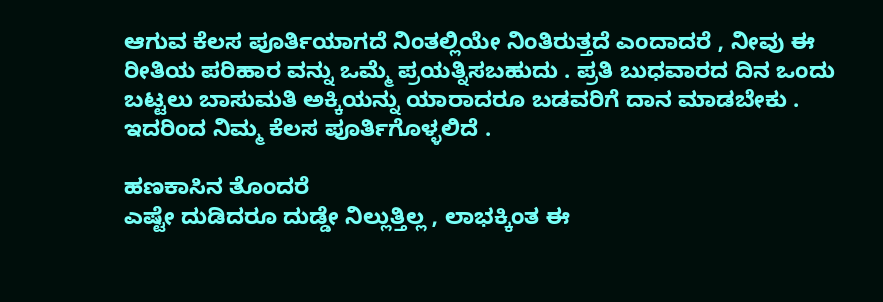ಆಗುವ ಕೆಲಸ ಪೂರ್ತಿಯಾಗದೆ ನಿಂತಲ್ಲಿಯೇ ನಿಂತಿರುತ್ತದೆ ಎಂದಾದರೆ , ನೀವು ಈ ರೀತಿಯ ಪರಿಹಾರ ವನ್ನು ಒಮ್ಮೆ ಪ್ರಯತ್ನಿಸಬಹುದು . ಪ್ರತಿ ಬುಧವಾರದ ದಿನ ಒಂದು ಬಟ್ಟಲು ಬಾಸುಮತಿ ಅಕ್ಕಿಯನ್ನು ಯಾರಾದರೂ ಬಡವರಿಗೆ ದಾನ ಮಾಡಬೇಕು . ಇದರಿಂದ ನಿಮ್ಮ ಕೆಲಸ ಪೂರ್ತಿಗೊಳ್ಳಲಿದೆ .

ಹಣಕಾಸಿನ ತೊಂದರೆ
ಎಷ್ಟೇ ದುಡಿದರೂ ದುಡ್ಡೇ ನಿಲ್ಲುತ್ತಿಲ್ಲ , ಲಾಭಕ್ಕಿಂತ ಈ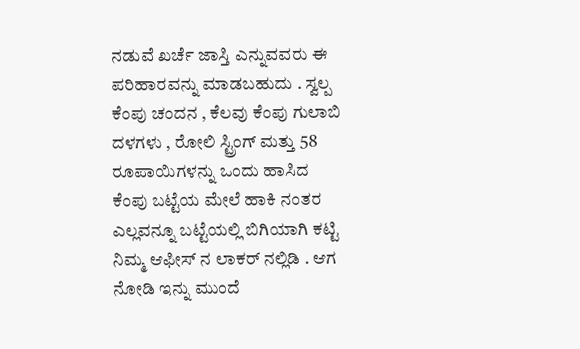ನಡುವೆ ಖರ್ಚೆ ಜಾಸ್ತಿ ಎನ್ನುವವರು ಈ ಪರಿಹಾರವನ್ನು ಮಾಡಬಹುದು . ಸ್ವಲ್ಪ ಕೆಂಪು ಚಂದನ , ಕೆಲವು ಕೆಂಪು ಗುಲಾಬಿ ದಳಗಳು , ರೋಲಿ ಸ್ಟ್ರಿಂಗ್ ಮತ್ತು 58 ರೂಪಾಯಿಗಳನ್ನು ಒಂದು ಹಾಸಿದ ಕೆಂಪು ಬಟ್ಟೆಯ ಮೇಲೆ ಹಾಕಿ ನಂತರ ಎಲ್ಲವನ್ನೂ ಬಟ್ಟೆಯಲ್ಲಿ ಬಿಗಿಯಾಗಿ ಕಟ್ಟಿ ನಿಮ್ಮ ಆಫೀಸ್ ನ ಲಾಕರ್ ನಲ್ಲಿಡಿ . ಆಗ ನೋಡಿ ಇನ್ನು ಮುಂದೆ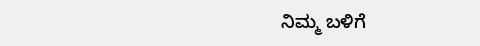ನಿಮ್ಮ ಬಳಿಗೆ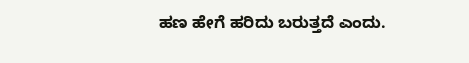ಹಣ ಹೇಗೆ ಹರಿದು ಬರುತ್ತದೆ ಎಂದು.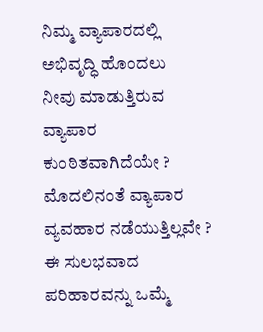ನಿಮ್ಮ ವ್ಯಾಪಾರದಲ್ಲಿ ಅಭಿವೃದ್ಧಿ ಹೊಂದಲು
ನೀವು ಮಾಡುತ್ತಿರುವ ವ್ಯಾಪಾರ ಕುಂಠಿತವಾಗಿದೆಯೇ ? ಮೊದಲಿನಂತೆ ವ್ಯಾಪಾರ ವ್ಯವಹಾರ ನಡೆಯುತ್ತಿಲ್ಲವೇ ? ಈ ಸುಲಭವಾದ ಪರಿಹಾರವನ್ನು ಒಮ್ಮೆ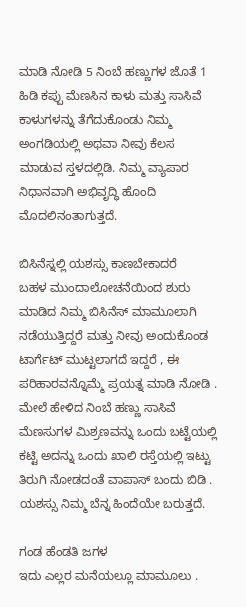ಮಾಡಿ ನೋಡಿ 5 ನಿಂಬೆ ಹಣ್ಣುಗಳ ಜೊತೆ 1 ಹಿಡಿ ಕಪ್ಪು ಮೆಣಸಿನ ಕಾಳು ಮತ್ತು ಸಾಸಿವೆ ಕಾಳುಗಳನ್ನು ತೆಗೆದುಕೊಂಡು ನಿಮ್ಮ ಅಂಗಡಿಯಲ್ಲಿ ಅಥವಾ ನೀವು ಕೆಲಸ ಮಾಡುವ ಸ್ತಳದಲ್ಲಿಡಿ. ನಿಮ್ಮ ವ್ಯಾಪಾರ ನಿಧಾನವಾಗಿ ಅಭಿವೃದ್ಧಿ ಹೊಂದಿ ಮೊದಲಿನಂತಾಗುತ್ತದೆ.

ಬಿಸಿನೆಸ್ನಲ್ಲಿ ಯಶಸ್ಸು ಕಾಣಬೇಕಾದರೆ
ಬಹಳ ಮುಂದಾಲೋಚನೆಯಿಂದ ಶುರು ಮಾಡಿದ ನಿಮ್ಮ ಬಿಸಿನೆಸ್ ಮಾಮೂಲಾಗಿ ನಡೆಯುತ್ತಿದ್ದರೆ ಮತ್ತು ನೀವು ಅಂದುಕೊಂಡ ಟಾರ್ಗೆಟ್ ಮುಟ್ಟಲಾಗದೆ ಇದ್ದರೆ , ಈ ಪರಿಹಾರವನ್ನೊಮ್ಮೆ ಪ್ರಯತ್ನ ಮಾಡಿ ನೋಡಿ . ಮೇಲೆ ಹೇಳಿದ ನಿಂಬೆ ಹಣ್ಣು ಸಾಸಿವೆ ಮೆಣಸುಗಳ ಮಿಶ್ರಣವನ್ನು ಒಂದು ಬಟ್ಟೆಯಲ್ಲಿ ಕಟ್ಟಿ ಅದನ್ನು ಒಂದು ಖಾಲಿ ರಸ್ತೆಯಲ್ಲಿ ಇಟ್ಟು ತಿರುಗಿ ನೋಡದಂತೆ ವಾಪಾಸ್ ಬಂದು ಬಿಡಿ . ಯಶಸ್ಸು ನಿಮ್ಮ ಬೆನ್ನ ಹಿಂದೆಯೇ ಬರುತ್ತದೆ.

ಗಂಡ ಹೆಂಡತಿ ಜಗಳ
ಇದು ಎಲ್ಲರ ಮನೆಯಲ್ಲೂ ಮಾಮೂಲು .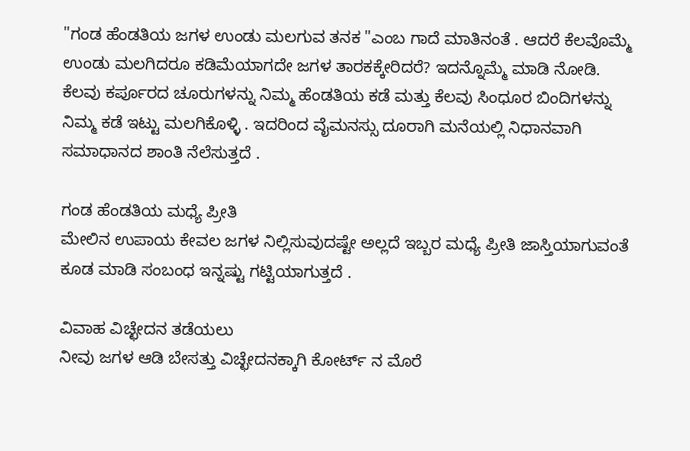"ಗಂಡ ಹೆಂಡತಿಯ ಜಗಳ ಉಂಡು ಮಲಗುವ ತನಕ "ಎಂಬ ಗಾದೆ ಮಾತಿನಂತೆ . ಆದರೆ ಕೆಲವೊಮ್ಮೆ ಉಂಡು ಮಲಗಿದರೂ ಕಡಿಮೆಯಾಗದೇ ಜಗಳ ತಾರಕಕ್ಕೇರಿದರೆ? ಇದನ್ನೊಮ್ಮೆ ಮಾಡಿ ನೋಡಿ. ಕೆಲವು ಕರ್ಪೂರದ ಚೂರುಗಳನ್ನು ನಿಮ್ಮ ಹೆಂಡತಿಯ ಕಡೆ ಮತ್ತು ಕೆಲವು ಸಿಂಧೂರ ಬಿಂದಿಗಳನ್ನು ನಿಮ್ಮ ಕಡೆ ಇಟ್ಟು ಮಲಗಿಕೊಳ್ಳಿ . ಇದರಿಂದ ವೈಮನಸ್ಸು ದೂರಾಗಿ ಮನೆಯಲ್ಲಿ ನಿಧಾನವಾಗಿ ಸಮಾಧಾನದ ಶಾಂತಿ ನೆಲೆಸುತ್ತದೆ .

ಗಂಡ ಹೆಂಡತಿಯ ಮಧ್ಯೆ ಪ್ರೀತಿ
ಮೇಲಿನ ಉಪಾಯ ಕೇವಲ ಜಗಳ ನಿಲ್ಲಿಸುವುದಷ್ಟೇ ಅಲ್ಲದೆ ಇಬ್ಬರ ಮಧ್ಯೆ ಪ್ರೀತಿ ಜಾಸ್ತಿಯಾಗುವಂತೆ ಕೂಡ ಮಾಡಿ ಸಂಬಂಧ ಇನ್ನಷ್ಟು ಗಟ್ಟಿಯಾಗುತ್ತದೆ .

ವಿವಾಹ ವಿಚ್ಛೇದನ ತಡೆಯಲು
ನೀವು ಜಗಳ ಆಡಿ ಬೇಸತ್ತು ವಿಚ್ಛೇದನಕ್ಕಾಗಿ ಕೋರ್ಟ್ ನ ಮೊರೆ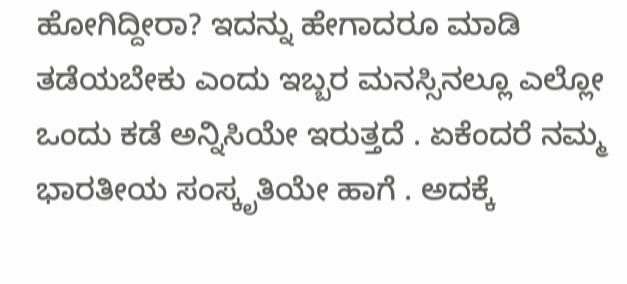ಹೋಗಿದ್ದೀರಾ? ಇದನ್ನು ಹೇಗಾದರೂ ಮಾಡಿ ತಡೆಯಬೇಕು ಎಂದು ಇಬ್ಬರ ಮನಸ್ಸಿನಲ್ಲೂ ಎಲ್ಲೋ ಒಂದು ಕಡೆ ಅನ್ನಿಸಿಯೇ ಇರುತ್ತದೆ . ಏಕೆಂದರೆ ನಮ್ಮ ಭಾರತೀಯ ಸಂಸ್ಕೃತಿಯೇ ಹಾಗೆ . ಅದಕ್ಕೆ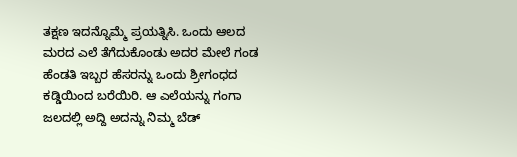ತಕ್ಷಣ ಇದನ್ನೊಮ್ಮೆ ಪ್ರಯತ್ನಿಸಿ. ಒಂದು ಆಲದ ಮರದ ಎಲೆ ತೆಗೆದುಕೊಂಡು ಅದರ ಮೇಲೆ ಗಂಡ ಹೆಂಡತಿ ಇಬ್ಬರ ಹೆಸರನ್ನು ಒಂದು ಶ್ರೀಗಂಧದ ಕಡ್ಡಿಯಿಂದ ಬರೆಯಿರಿ. ಆ ಎಲೆಯನ್ನು ಗಂಗಾ ಜಲದಲ್ಲಿ ಅದ್ದಿ ಅದನ್ನು ನಿಮ್ಮ ಬೆಡ್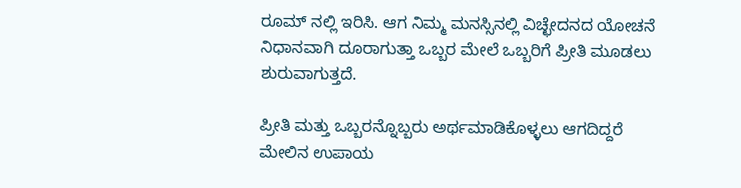ರೂಮ್ ನಲ್ಲಿ ಇರಿಸಿ. ಆಗ ನಿಮ್ಮ ಮನಸ್ಸಿನಲ್ಲಿ ವಿಚ್ಛೇದನದ ಯೋಚನೆ ನಿಧಾನವಾಗಿ ದೂರಾಗುತ್ತಾ ಒಬ್ಬರ ಮೇಲೆ ಒಬ್ಬರಿಗೆ ಪ್ರೀತಿ ಮೂಡಲು ಶುರುವಾಗುತ್ತದೆ.

ಪ್ರೀತಿ ಮತ್ತು ಒಬ್ಬರನ್ನೊಬ್ಬರು ಅರ್ಥಮಾಡಿಕೊಳ್ಳಲು ಆಗದಿದ್ದರೆ
ಮೇಲಿನ ಉಪಾಯ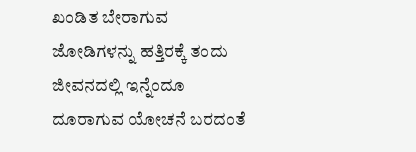ಖಂಡಿತ ಬೇರಾಗುವ ಜೋಡಿಗಳನ್ನು ಹತ್ತಿರಕ್ಕೆ ತಂದು ಜೀವನದಲ್ಲಿ ಇನ್ನೆಂದೂ ದೂರಾಗುವ ಯೋಚನೆ ಬರದಂತೆ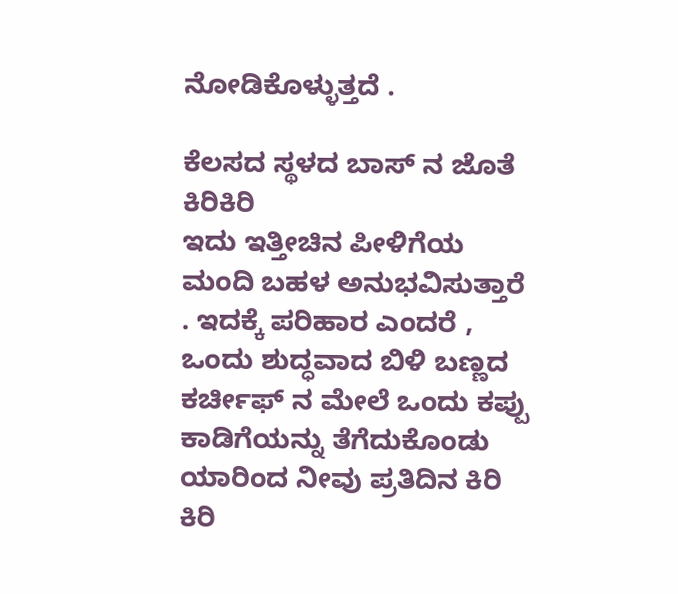ನೋಡಿಕೊಳ್ಳುತ್ತದೆ .

ಕೆಲಸದ ಸ್ಥಳದ ಬಾಸ್ ನ ಜೊತೆ ಕಿರಿಕಿರಿ
ಇದು ಇತ್ತೀಚಿನ ಪೀಳಿಗೆಯ ಮಂದಿ ಬಹಳ ಅನುಭವಿಸುತ್ತಾರೆ . ಇದಕ್ಕೆ ಪರಿಹಾರ ಎಂದರೆ , ಒಂದು ಶುದ್ಧವಾದ ಬಿಳಿ ಬಣ್ಣದ ಕರ್ಚೀಫ್ ನ ಮೇಲೆ ಒಂದು ಕಪ್ಪು ಕಾಡಿಗೆಯನ್ನು ತೆಗೆದುಕೊಂಡು ಯಾರಿಂದ ನೀವು ಪ್ರತಿದಿನ ಕಿರಿ ಕಿರಿ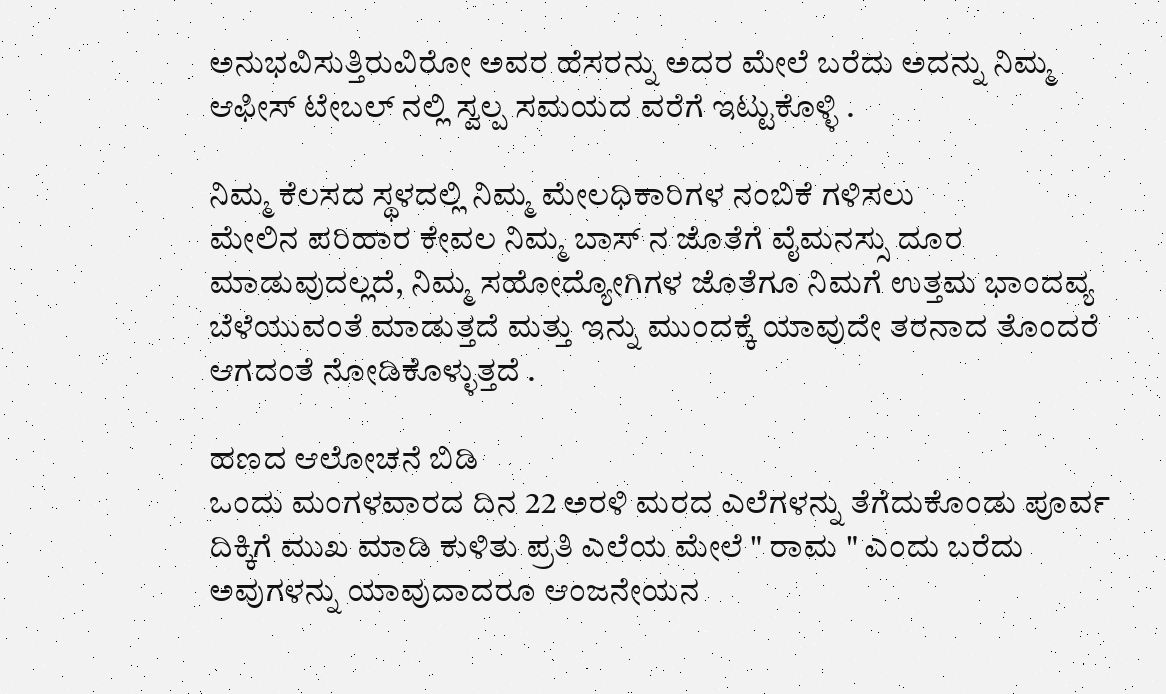ಅನುಭವಿಸುತ್ತಿರುವಿರೋ ಅವರ ಹೆಸರನ್ನು ಅದರ ಮೇಲೆ ಬರೆದು ಅದನ್ನು ನಿಮ್ಮ ಆಫೀಸ್ ಟೇಬಲ್ ನಲ್ಲಿ ಸ್ವಲ್ಪ ಸಮಯದ ವರೆಗೆ ಇಟ್ಟುಕೊಳ್ಳಿ .

ನಿಮ್ಮ ಕೆಲಸದ ಸ್ಥಳದಲ್ಲಿ ನಿಮ್ಮ ಮೇಲಧಿಕಾರಿಗಳ ನಂಬಿಕೆ ಗಳಿಸಲು
ಮೇಲಿನ ಪರಿಹಾರ ಕೇವಲ ನಿಮ್ಮ ಬಾಸ್ ನ ಜೊತೆಗೆ ವೈಮನಸ್ಸು ದೂರ ಮಾಡುವುದಲ್ಲದೆ, ನಿಮ್ಮ ಸಹೋದ್ಯೋಗಿಗಳ ಜೊತೆಗೂ ನಿಮಗೆ ಉತ್ತಮ ಭಾಂದವ್ಯ ಬೆಳೆಯುವಂತೆ ಮಾಡುತ್ತದೆ ಮತ್ತು ಇನ್ನು ಮುಂದಕ್ಕೆ ಯಾವುದೇ ತರನಾದ ತೊಂದರೆ ಆಗದಂತೆ ನೋಡಿಕೊಳ್ಳುತ್ತದೆ .

ಹಣದ ಆಲೋಚನೆ ಬಿಡಿ
ಒಂದು ಮಂಗಳವಾರದ ದಿನ 22 ಅರಳಿ ಮರದ ಎಲೆಗಳನ್ನು ತೆಗೆದುಕೊಂಡು ಪೂರ್ವ ದಿಕ್ಕಿಗೆ ಮುಖ ಮಾಡಿ ಕುಳಿತು ಪ್ರತಿ ಎಲೆಯ ಮೇಲೆ " ರಾಮ " ಎಂದು ಬರೆದು ಅವುಗಳನ್ನು ಯಾವುದಾದರೂ ಆಂಜನೇಯನ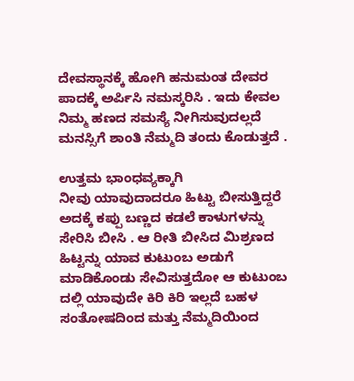ದೇವಸ್ಥಾನಕ್ಕೆ ಹೋಗಿ ಹನುಮಂತ ದೇವರ ಪಾದಕ್ಕೆ ಅರ್ಪಿಸಿ ನಮಸ್ಕರಿಸಿ . ಇದು ಕೇವಲ ನಿಮ್ಮ ಹಣದ ಸಮಸ್ಯೆ ನೀಗಿಸುವುದಲ್ಲದೆ ಮನಸ್ಸಿಗೆ ಶಾಂತಿ ನೆಮ್ಮದಿ ತಂದು ಕೊಡುತ್ತದೆ .

ಉತ್ತಮ ಭಾಂಧವ್ಯಕ್ಕಾಗಿ
ನೀವು ಯಾವುದಾದರೂ ಹಿಟ್ಟು ಬೀಸುತ್ತಿದ್ದರೆ ಅದಕ್ಕೆ ಕಪ್ಪು ಬಣ್ಣದ ಕಡಲೆ ಕಾಳುಗಳನ್ನು ಸೇರಿಸಿ ಬೀಸಿ . ಆ ರೀತಿ ಬೀಸಿದ ಮಿಶ್ರಣದ ಹಿಟ್ಟನ್ನು ಯಾವ ಕುಟುಂಬ ಅಡುಗೆ ಮಾಡಿಕೊಂಡು ಸೇವಿಸುತ್ತದೋ ಆ ಕುಟುಂಬ ದಲ್ಲಿ ಯಾವುದೇ ಕಿರಿ ಕಿರಿ ಇಲ್ಲದೆ ಬಹಳ ಸಂತೋಷದಿಂದ ಮತ್ತು ನೆಮ್ಮದಿಯಿಂದ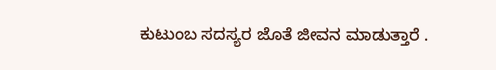ಕುಟುಂಬ ಸದಸ್ಯರ ಜೊತೆ ಜೀವನ ಮಾಡುತ್ತಾರೆ .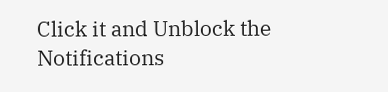Click it and Unblock the Notifications